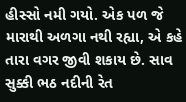હીસ્સો નમી ગયો. એક પળ જે મારાથી અળગા નથી રહ્યા, એ કહે તારા વગર જીવી શકાય છે. સાવ સુક્કી ભઠ નદીની રેત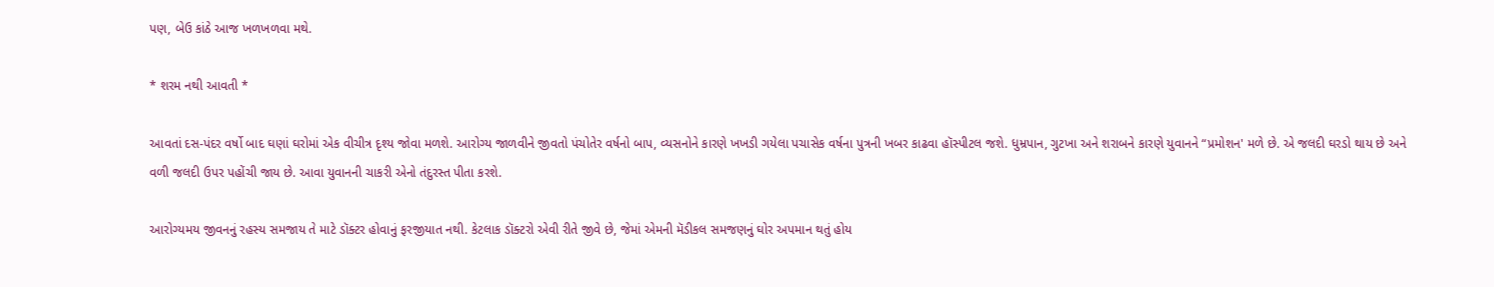પણ, બેઉ કાંઠે આજ ખળખળવા મથે.

* શરમ નથી આવતી *

આવતાં દસ-પંદર વર્ષો બાદ ઘણાં ઘરોમાં એક વીચીત્ર દૃશ્ય જોવા મળશે. આરોગ્ય જાળવીને જીવતો પંચોતેર વર્ષનો બાપ, વ્યસનોને કારણે ખખડી ગયેલા પચાસેક વર્ષના પુત્રની ખબર કાઢવા હૉસ્પીટલ જશે. ધુમ્રપાન, ગુટખા અને શરાબને કારણે યુવાનને “પ્રમોશન' મળે છે. એ જલદી ઘરડો થાય છે અને વળી જલદી ઉપર પહોંચી જાય છે. આવા યુવાનની ચાકરી એનો તંદુરસ્ત પીતા કરશે.

આરોગ્યમય જીવનનું રહસ્ય સમજાય તે માટે ડૉક્ટર હોવાનું ફરજીયાત નથી. કેટલાક ડૉક્ટરો એવી રીતે જીવે છે, જેમાં એમની મૅડીકલ સમજણનું ઘોર અપમાન થતું હોય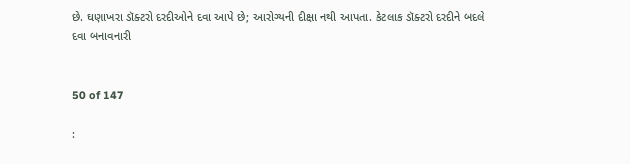છે. ઘણાખરા ડૉક્ટરો દરદીઓને દવા આપે છે; આરોગ્યની દીક્ષા નથી આપતા. કેટલાક ડૉક્ટરો દરદીને બદલે દવા બનાવનારી


50 of 147

: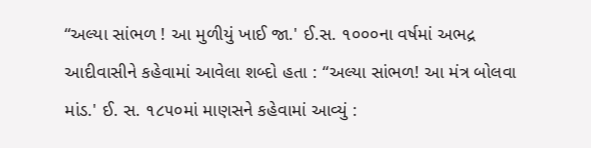“અલ્યા સાંભળ ! આ મુળીયું ખાઈ જા.' ઈ.સ. ૧૦૦૦ના વર્ષમાં અભદ્ર આદીવાસીને કહેવામાં આવેલા શબ્દો હતા : “અલ્યા સાંભળ! આ મંત્ર બોલવા માંડ.' ઈ. સ. ૧૮૫૦માં માણસને કહેવામાં આવ્યું :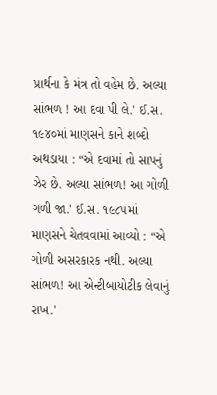પ્રાર્થના કે મંત્ર તો વહેમ છે. અલ્યા સાંભળ ! આ દવા પી લે.' ઈ.સ. ૧૯૪૦માં માણસને કાને શબ્દો અથડાયા : “એ દવામાં તો સાપનું ઝેર છે. અલ્યા સાંભળ! આ ગોળી ગળી જા.' ઈ.સ. ૧૯૮૫માં માણસને ચેતવવામાં આવ્યો : “એ ગોળી અસરકારક નથી. અલ્યા સાંભળ! આ એન્ટીબાયોટીક લેવાનું રાખ.'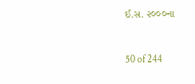ઈ.સ. ૨૦૦૦ના


50 of 244